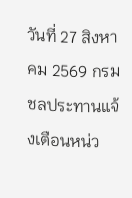วันที่ 27 สิงหาคม 2569 กรมชลประทานแจ้งเตือนหน่ว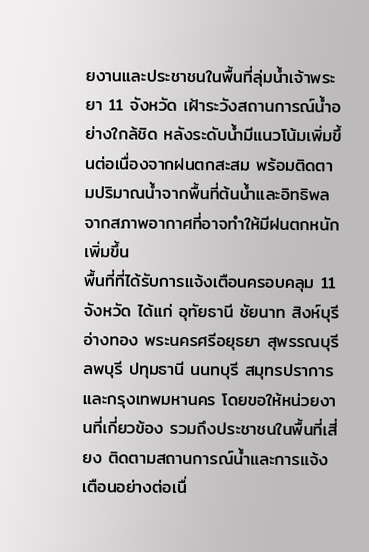ยงานและประชาชนในพื้นที่ลุ่มน้ำเจ้าพระยา 11 จังหวัด เฝ้าระวังสถานการณ์น้ำอย่างใกล้ชิด หลังระดับน้ำมีแนวโน้มเพิ่มขึ้นต่อเนื่องจากฝนตกสะสม พร้อมติดตามปริมาณน้ำจากพื้นที่ต้นน้ำและอิทธิพลจากสภาพอากาศที่อาจทำให้มีฝนตกหนักเพิ่มขึ้น
พื้นที่ที่ได้รับการแจ้งเตือนครอบคลุม 11 จังหวัด ได้แก่ อุทัยธานี ชัยนาท สิงห์บุรี อ่างทอง พระนครศรีอยุธยา สุพรรณบุรี ลพบุรี ปทุมธานี นนทบุรี สมุทรปราการ และกรุงเทพมหานคร โดยขอให้หน่วยงานที่เกี่ยวข้อง รวมถึงประชาชนในพื้นที่เสี่ยง ติดตามสถานการณ์น้ำและการแจ้งเตือนอย่างต่อเนื่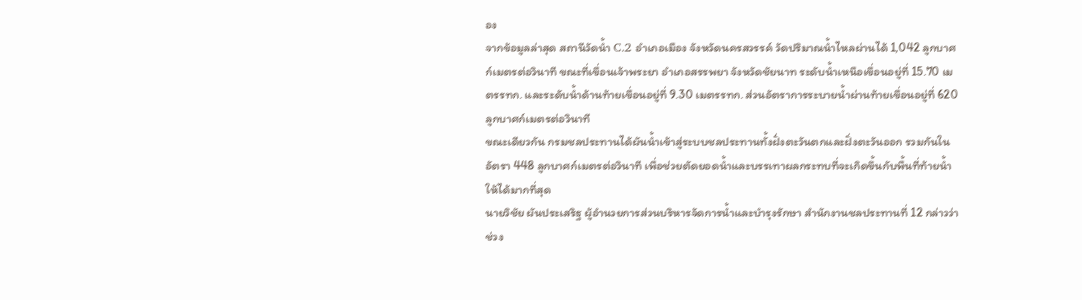อง
จากข้อมูลล่าสุด สถานีวัดน้ำ C.2 อำเภอเมือง จังหวัดนครสวรรค์ วัดปริมาณน้ำไหลผ่านได้ 1,042 ลูกบาศก์เมตรต่อวินาที ขณะที่เขื่อนเจ้าพระยา อำเภอสรรพยา จังหวัดชัยนาท ระดับน้ำเหนือเขื่อนอยู่ที่ 15.70 เมตรรทก. และระดับน้ำด้านท้ายเขื่อนอยู่ที่ 9.30 เมตรรทก. ส่วนอัตราการระบายน้ำผ่านท้ายเขื่อนอยู่ที่ 620 ลูกบาศก์เมตรต่อวินาที
ขณะเดียวกัน กรมชลประทานได้ผันน้ำเข้าสู่ระบบชลประทานทั้งฝั่งตะวันตกและฝั่งตะวันออก รวมกันในอัตรา 448 ลูกบาศก์เมตรต่อวินาที เพื่อช่วยตัดยอดน้ำและบรรเทาผลกระทบที่จะเกิดขึ้นกับพื้นที่ท้ายน้ำให้ได้มากที่สุด
นายวิชัย ผันประเสริฐ ผู้อำนวยการส่วนบริหารจัดการน้ำและบำรุงรักษา สำนักงานชลประทานที่ 12 กล่าวว่า ช่วง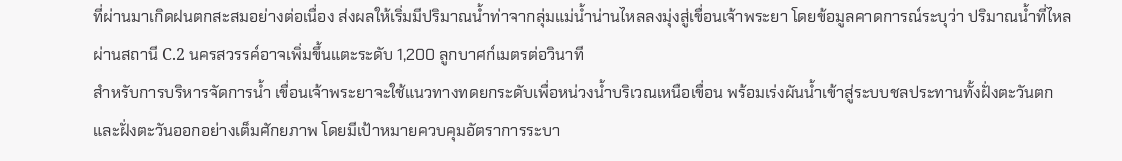ที่ผ่านมาเกิดฝนตกสะสมอย่างต่อเนื่อง ส่งผลให้เริ่มมีปริมาณน้ำท่าจากลุ่มแม่น้ำน่านไหลลงมุ่งสู่เขื่อนเจ้าพระยา โดยข้อมูลคาดการณ์ระบุว่า ปริมาณน้ำที่ไหลผ่านสถานี C.2 นครสวรรค์อาจเพิ่มขึ้นแตะระดับ 1,200 ลูกบาศก์เมตรต่อวินาที
สำหรับการบริหารจัดการน้ำ เขื่อนเจ้าพระยาจะใช้แนวทางทดยกระดับเพื่อหน่วงน้ำบริเวณเหนือเขื่อน พร้อมเร่งผันน้ำเข้าสู่ระบบชลประทานทั้งฝั่งตะวันตกและฝั่งตะวันออกอย่างเต็มศักยภาพ โดยมีเป้าหมายควบคุมอัตราการระบา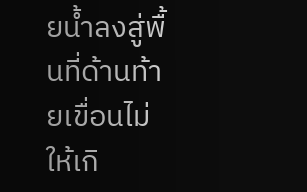ยน้ำลงสู่พื้นที่ด้านท้ายเขื่อนไม่ให้เกิ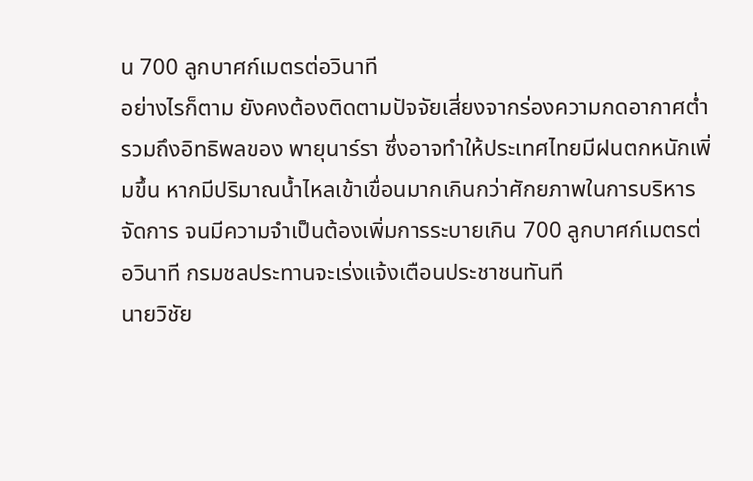น 700 ลูกบาศก์เมตรต่อวินาที
อย่างไรก็ตาม ยังคงต้องติดตามปัจจัยเสี่ยงจากร่องความกดอากาศต่ำ รวมถึงอิทธิพลของ พายุนาร์รา ซึ่งอาจทำให้ประเทศไทยมีฝนตกหนักเพิ่มขึ้น หากมีปริมาณน้ำไหลเข้าเขื่อนมากเกินกว่าศักยภาพในการบริหารจัดการ จนมีความจำเป็นต้องเพิ่มการระบายเกิน 700 ลูกบาศก์เมตรต่อวินาที กรมชลประทานจะเร่งแจ้งเตือนประชาชนทันที
นายวิชัย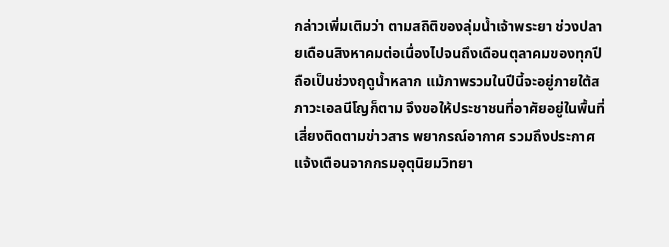กล่าวเพิ่มเติมว่า ตามสถิติของลุ่มน้ำเจ้าพระยา ช่วงปลายเดือนสิงหาคมต่อเนื่องไปจนถึงเดือนตุลาคมของทุกปีถือเป็นช่วงฤดูน้ำหลาก แม้ภาพรวมในปีนี้จะอยู่ภายใต้สภาวะเอลนีโญก็ตาม จึงขอให้ประชาชนที่อาศัยอยู่ในพื้นที่เสี่ยงติดตามข่าวสาร พยากรณ์อากาศ รวมถึงประกาศแจ้งเตือนจากกรมอุตุนิยมวิทยา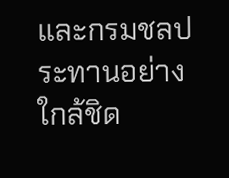และกรมชลประทานอย่างใกล้ชิด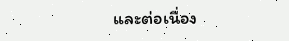และต่อเนื่อง